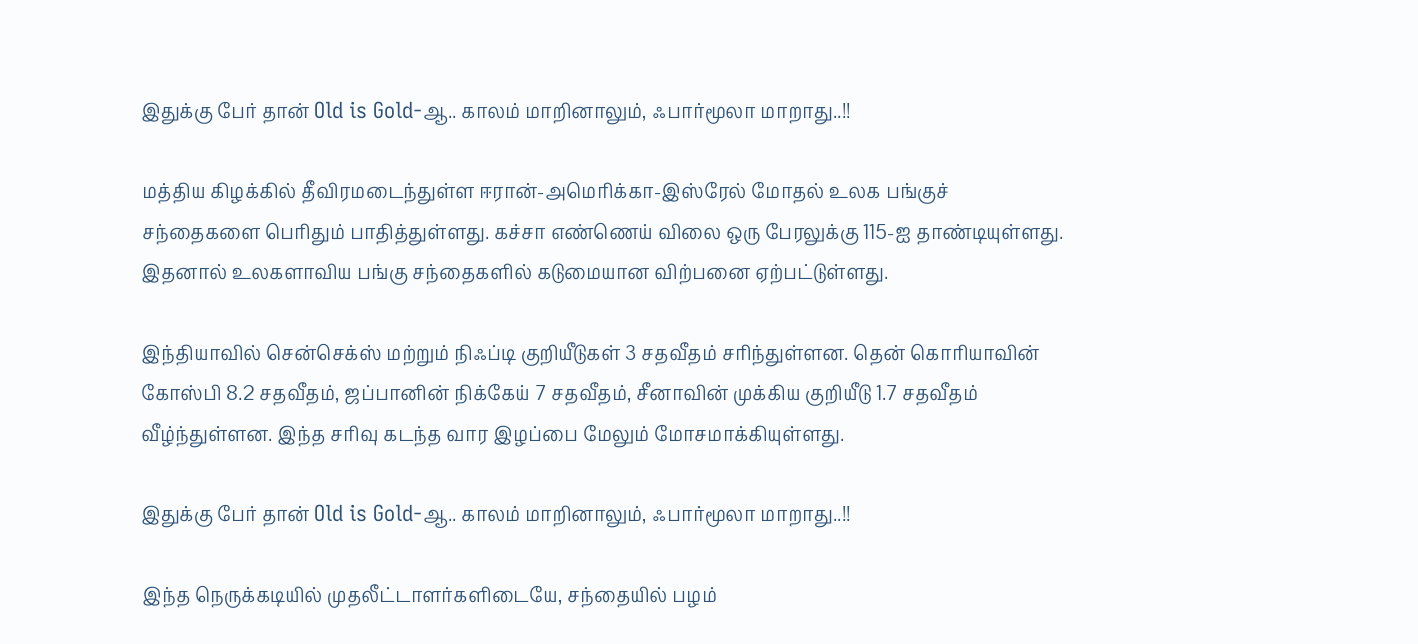இதுக்கு பேர் தான் Old is Gold-ஆ.. காலம் மாறினாலும், ஃபார்மூலா மாறாது..!!

மத்திய கிழக்கில் தீவிரமடைந்துள்ள ஈரான்-அமெரிக்கா-இஸ்ரேல் மோதல் உலக பங்குச் சந்தைகளை பெரிதும் பாதித்துள்ளது. கச்சா எண்ணெய் விலை ஒரு பேரலுக்கு 115-ஐ தாண்டியுள்ளது. இதனால் உலகளாவிய பங்கு சந்தைகளில் கடுமையான விற்பனை ஏற்பட்டுள்ளது.

இந்தியாவில் சென்செக்ஸ் மற்றும் நிஃப்டி குறியீடுகள் 3 சதவீதம் சரிந்துள்ளன. தென் கொரியாவின் கோஸ்பி 8.2 சதவீதம், ஜப்பானின் நிக்கேய் 7 சதவீதம், சீனாவின் முக்கிய குறியீடு 1.7 சதவீதம் வீழ்ந்துள்ளன. இந்த சரிவு கடந்த வார இழப்பை மேலும் மோசமாக்கியுள்ளது.

இதுக்கு பேர் தான் Old is Gold-ஆ.. காலம் மாறினாலும், ஃபார்மூலா மாறாது..!!

இந்த நெருக்கடியில் முதலீட்டாளர்களிடையே, சந்தையில் பழம்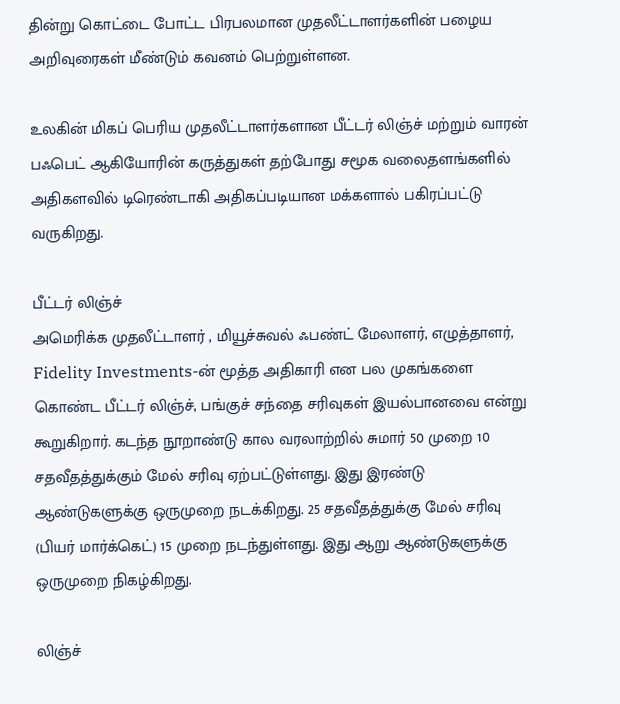தின்று கொட்டை போட்ட பிரபலமான முதலீட்டாளர்களின் பழைய அறிவுரைகள் மீண்டும் கவனம் பெற்றுள்ளன.

உலகின் மிகப் பெரிய முதலீட்டாளர்களான பீட்டர் லிஞ்ச் மற்றும் வாரன் பஃபெட் ஆகியோரின் கருத்துகள் தற்போது சமூக வலைதளங்களில் அதிகளவில் டிரெண்டாகி அதிகப்படியான மக்களால் பகிரப்பட்டு வருகிறது.

பீட்டர் லிஞ்ச்
அமெரிக்க முதலீட்டாளர் , மியூச்சுவல் ஃபண்ட் மேலாளர், எழுத்தாளர், Fidelity Investments-ன் மூத்த அதிகாரி என பல முகங்களை கொண்ட பீட்டர் லிஞ்ச், பங்குச் சந்தை சரிவுகள் இயல்பானவை என்று கூறுகிறார். கடந்த நூறாண்டு கால வரலாற்றில் சுமார் 50 முறை 10 சதவீதத்துக்கும் மேல் சரிவு ஏற்பட்டுள்ளது. இது இரண்டு ஆண்டுகளுக்கு ஒருமுறை நடக்கிறது. 25 சதவீதத்துக்கு மேல் சரிவு (பியர் மார்க்கெட்) 15 முறை நடந்துள்ளது. இது ஆறு ஆண்டுகளுக்கு ஒருமுறை நிகழ்கிறது.

லிஞ்ச்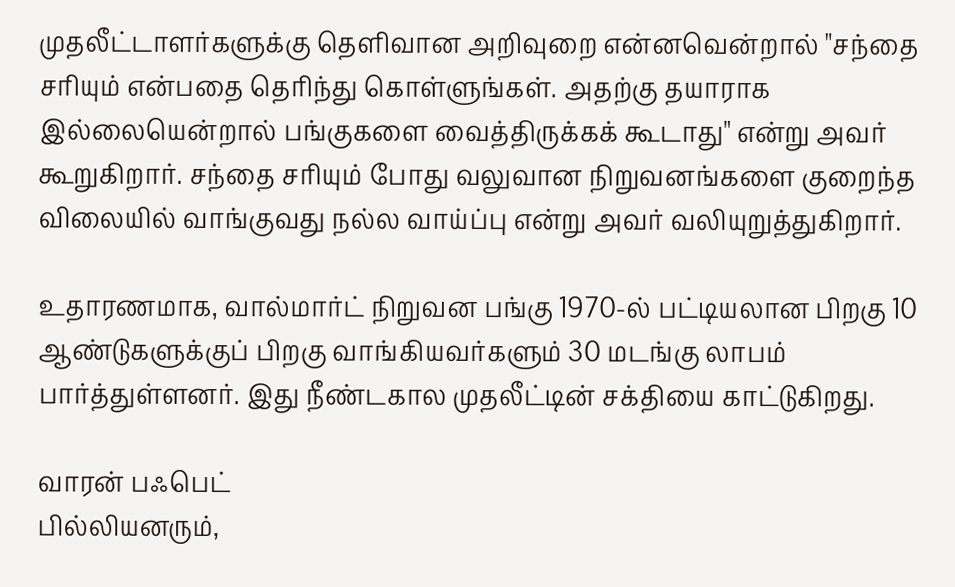முதலீட்டாளர்களுக்கு தெளிவான அறிவுறை என்னவென்றால் "சந்தை சரியும் என்பதை தெரிந்து கொள்ளுங்கள். அதற்கு தயாராக இல்லையென்றால் பங்குகளை வைத்திருக்கக் கூடாது" என்று அவர் கூறுகிறார். சந்தை சரியும் போது வலுவான நிறுவனங்களை குறைந்த விலையில் வாங்குவது நல்ல வாய்ப்பு என்று அவர் வலியுறுத்துகிறார்.

உதாரணமாக, வால்மார்ட் நிறுவன பங்கு 1970-ல் பட்டியலான பிறகு 10 ஆண்டுகளுக்குப் பிறகு வாங்கியவர்களும் 30 மடங்கு லாபம் பார்த்துள்ளனர். இது நீண்டகால முதலீட்டின் சக்தியை காட்டுகிறது.

வாரன் பஃபெட்
பில்லியனரும்,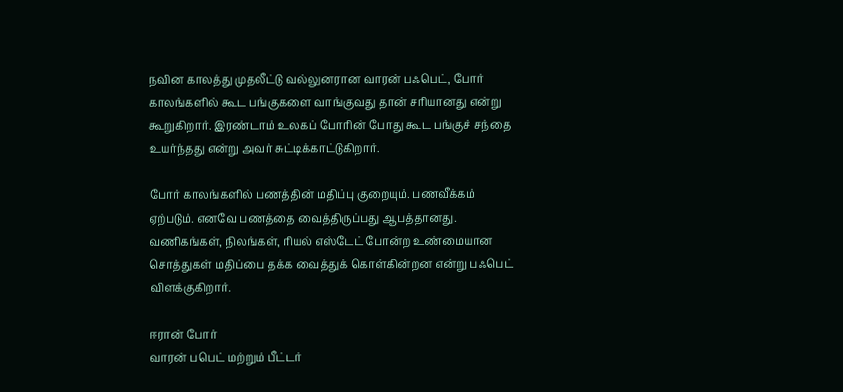நவின காலத்து முதலீட்டு வல்லுனரான வாரன் பஃபெட், போர் காலங்களில் கூட பங்குகளை வாங்குவது தான் சரியானது என்று கூறுகிறார். இரண்டாம் உலகப் போரின் போது கூட பங்குச் சந்தை உயர்ந்தது என்று அவர் சுட்டிக்காட்டுகிறார்.

போர் காலங்களில் பணத்தின் மதிப்பு குறையும். பணவீக்கம் ஏற்படும். எனவே பணத்தை வைத்திருப்பது ஆபத்தானது. வணிகங்கள், நிலங்கள், ரியல் எஸ்டேட் போன்ற உண்மையான சொத்துகள் மதிப்பை தக்க வைத்துக் கொள்கின்றன என்று பஃபெட் விளக்குகிறார்.

ஈரான் போர்
வாரன் பபெட் மற்றும் பீட்டர்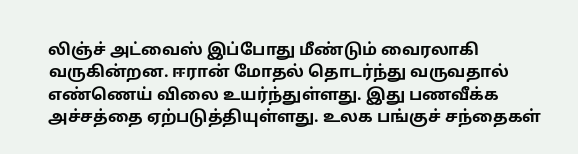லிஞ்ச் அட்வைஸ் இப்போது மீண்டும் வைரலாகி வருகின்றன. ஈரான் மோதல் தொடர்ந்து வருவதால் எண்ணெய் விலை உயர்ந்துள்ளது. இது பணவீக்க அச்சத்தை ஏற்படுத்தியுள்ளது. உலக பங்குச் சந்தைகள்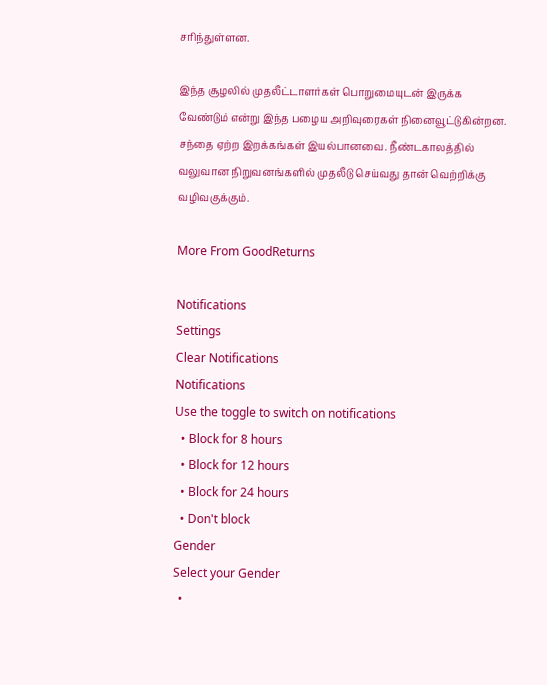சரிந்துள்ளன.

இந்த சூழலில் முதலீட்டாளர்கள் பொறுமையுடன் இருக்க வேண்டும் என்று இந்த பழைய அறிவுரைகள் நினைவூட்டுகின்றன. சந்தை ஏற்ற இறக்கங்கள் இயல்பானவை. நீண்டகாலத்தில் வலுவான நிறுவனங்களில் முதலீடு செய்வது தான் வெற்றிக்கு வழிவகுக்கும்.

More From GoodReturns

Notifications
Settings
Clear Notifications
Notifications
Use the toggle to switch on notifications
  • Block for 8 hours
  • Block for 12 hours
  • Block for 24 hours
  • Don't block
Gender
Select your Gender
  •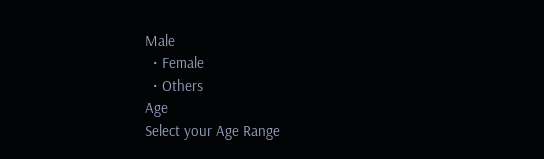Male
  • Female
  • Others
Age
Select your Age Range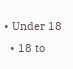• Under 18
  • 18 to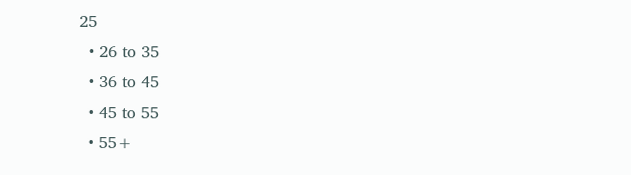25
  • 26 to 35
  • 36 to 45
  • 45 to 55
  • 55+